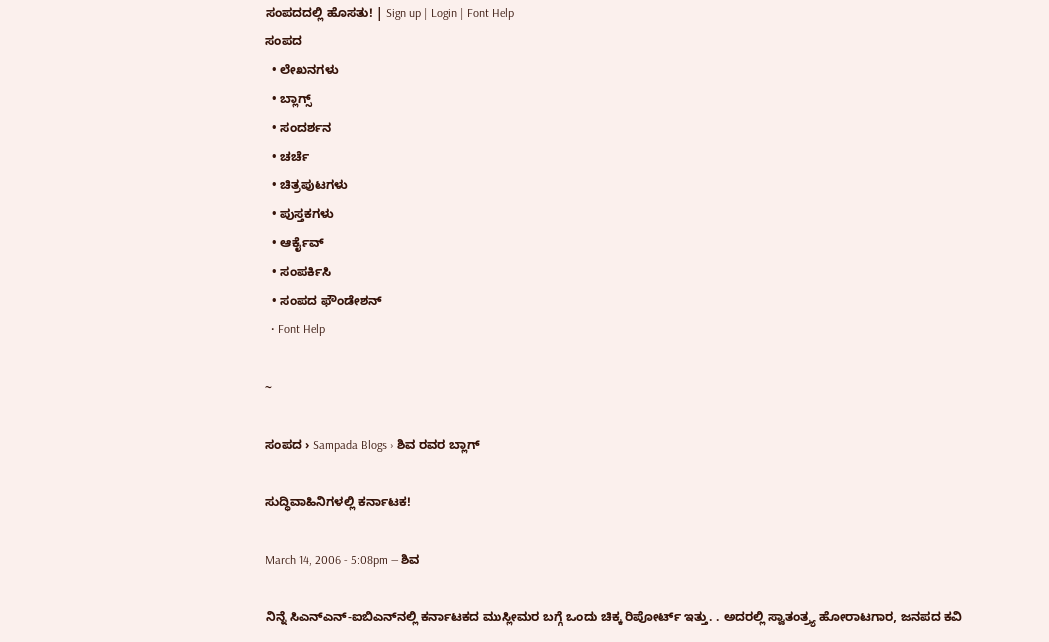ಸಂಪದದಲ್ಲಿ ಹೊಸತು! | Sign up | Login | Font Help
ಸಂಪದ
  • ಲೇಖನಗಳು
  • ಬ್ಲಾಗ್ಸ್
  • ಸಂದರ್ಶನ
  • ಚರ್ಚೆ
  • ಚಿತ್ರಪುಟಗಳು
  • ಪುಸ್ತಕಗಳು
  • ಆರ್ಕೈವ್
  • ಸಂಪರ್ಕಿಸಿ
  • ಸಂಪದ ಫೌಂಡೇಶನ್
  • Font Help

~

ಸಂಪದ › Sampada Blogs › ಶಿವ ರವರ ಬ್ಲಾಗ್

ಸುದ್ಧಿವಾಹಿನಿಗಳಲ್ಲಿ ಕರ್ನಾಟಕ!

March 14, 2006 - 5:08pm — ಶಿವ

ನಿನ್ನೆ ಸಿಎನ್ಎನ್-ಐಬಿಎನ್‌ನಲ್ಲಿ ಕರ್ನಾಟಕದ ಮುಸ್ಲೀಮರ ಬಗ್ಗೆ ಒಂದು ಚಿಕ್ಕ ರಿಪೋರ್ಟ್ ಇತ್ತು. . ಅದರಲ್ಲಿ ಸ್ವಾತಂತ್ರ್ಯ ಹೋರಾಟಗಾರ, ಜನಪದ ಕವಿ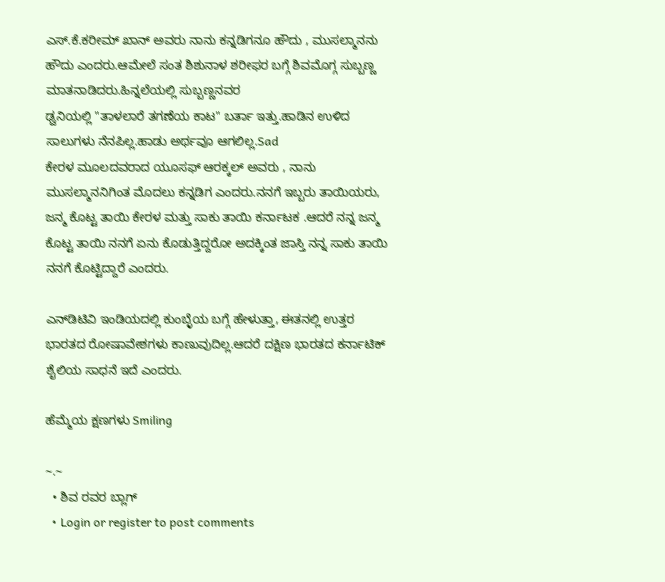ಎಸ್.ಕೆ.ಕರೀಮ್ ಖಾನ್ ಅವರು ನಾನು ಕನ್ನಡಿಗನೂ ಹೌದು , ಮುಸಲ್ಮಾನನು ಹೌದು ಎಂದರು.ಆಮೇಲೆ ಸಂತ ಶಿಶುನಾಳ ಶರೀಫರ ಬಗ್ಗೆ ಶಿವಮೊಗ್ಗ ಸುಬ್ಬಣ್ಣ ಮಾತನಾಡಿದರು.ಹಿನ್ನಲೆಯಲ್ಲಿ ಸುಬ್ಬಣ್ಣನವರ
ಢ್ವನಿಯಲ್ಲಿ "ತಾಳಲಾರೆ ತಗಣೆಯ ಕಾಟ" ಬರ್ತಾ ಇತ್ತು.ಹಾಡಿನ ಉಳಿದ ಸಾಲುಗಳು ನೆನಪಿಲ್ಲ.ಹಾಡು ಅರ್ಥವೂ ಆಗಲಿಲ್ಲ.Sad
ಕೇರಳ ಮೂಲದವರಾದ ಯೂಸಫ್ ಆರಕ್ಕಲ್ ಅವರು , ನಾನು ಮುಸಲ್ಮಾನನಿಗಿಂತ ಮೊದಲು ಕನ್ನಡಿಗ ಎಂದರು.ನನಗೆ ಇಬ್ಬರು ತಾಯಿಯರು, ಜನ್ಮ ಕೊಟ್ಟ ತಾಯಿ ಕೇರಳ ಮತ್ತು ಸಾಕು ತಾಯಿ ಕರ್ನಾಟಕ .ಆದರೆ ನನ್ನ ಜನ್ಮ ಕೊಟ್ಟ ತಾಯಿ ನನಗೆ ಏನು ಕೊಡುತ್ತಿದ್ದರೋ ಅದಕ್ಕಿಂತ ಜಾಸ್ತಿ ನನ್ನ ಸಾಕು ತಾಯಿ ನನಗೆ ಕೊಟ್ಟಿದ್ದಾರೆ ಎಂದರು.

ಎನ್‌ಡಿಟಿವಿ ಇಂಡಿಯದಲ್ಲಿ ಕುಂಬ್ಳೆಯ ಬಗ್ಗೆ ಹೇಳುತ್ತಾ, ಈತನಲ್ಲಿ ಉತ್ತರ ಭಾರತದ ರೋಷಾವೇಶಗಳು ಕಾಣುವುದಿಲ್ಲ.ಆದರೆ ದಕ್ಷಿಣ ಭಾರತದ ಕರ್ನಾಟಿಕ್ ಶೈಲಿಯ ಸಾಧನೆ ಇದೆ ಎಂದರು.

ಹೆಮ್ಮೆಯ ಕ್ಷಣಗಳು Smiling

~.~
  • ಶಿವ ರವರ ಬ್ಲಾಗ್
  • Login or register to post comments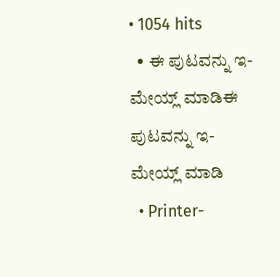• 1054 hits
  • ಈ ಪುಟವನ್ನು ಇ-ಮೇಯ್ಲ್ ಮಾಡಿಈ ಪುಟವನ್ನು ಇ-ಮೇಯ್ಲ್ ಮಾಡಿ
  • Printer-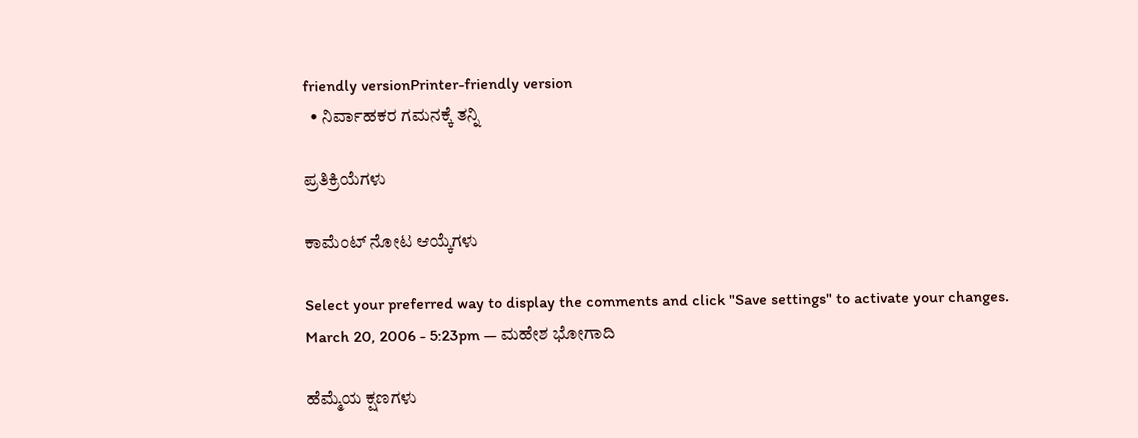friendly versionPrinter-friendly version
  • ನಿರ್ವಾಹಕರ ಗಮನಕ್ಕೆ ತನ್ನಿ

ಪ್ರತಿಕ್ರಿಯೆಗಳು

ಕಾಮೆಂಟ್ ನೋಟ ಆಯ್ಕೆಗಳು

Select your preferred way to display the comments and click "Save settings" to activate your changes.
March 20, 2006 - 5:23pm — ಮಹೇಶ ಭೋಗಾದಿ

ಹೆಮ್ಮೆಯ ಕ್ಷಣಗಳು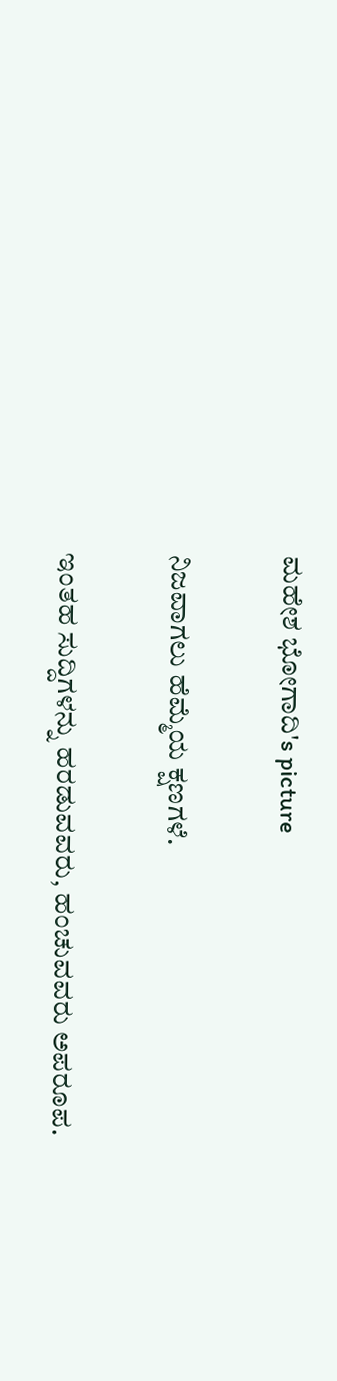ಮಹೇಶ ಭೋಗಾದಿ's picture

ನಿಜವಾಗಲು ಹೆಮ್ಮೆಯ ಕ್ಷಣಗಳೆ.

ಇಂತಹ ಸುದ್ದಿಗಳನ್ನು ಹರಡುವವರು, ಹಂಚುವವರು ಅಪರೂಪ.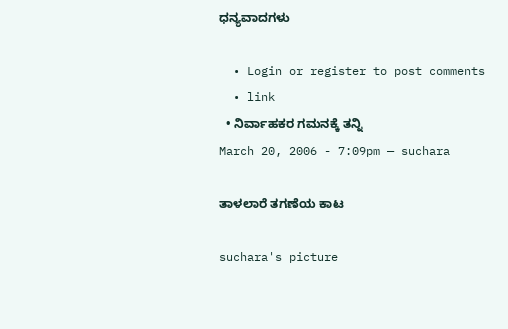ಧನ್ಯವಾದಗಳು

  • Login or register to post comments
  • link
  • ನಿರ್ವಾಹಕರ ಗಮನಕ್ಕೆ ತನ್ನಿ
March 20, 2006 - 7:09pm — suchara

ತಾಳಲಾರೆ ತಗಣೆಯ ಕಾಟ

suchara's picture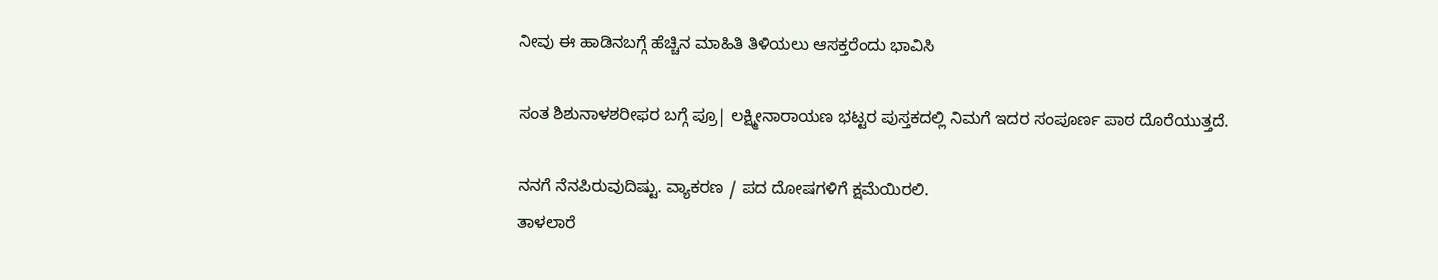ನೀವು ಈ ಹಾಡಿನಬಗ್ಗೆ ಹೆಚ್ಚಿನ ಮಾಹಿತಿ ತಿಳಿಯಲು ಆಸಕ್ತರೆಂದು ಭಾವಿಸಿ

ಸಂತ ಶಿಶುನಾಳಶರೀಫರ ಬಗ್ಗೆ ಪ್ರೂ| ಲಕ್ಷ್ಮೀನಾರಾಯಣ ಭಟ್ಟರ ಪುಸ್ತಕದಲ್ಲಿ ನಿಮಗೆ ಇದರ ಸಂಪೂರ್ಣ ಪಾಠ ದೊರೆಯುತ್ತದೆ.

ನನಗೆ ನೆನಪಿರುವುದಿಷ್ಟು. ವ್ಯಾಕರಣ / ಪದ ದೋಷಗಳಿಗೆ ಕ್ಷಮೆಯಿರಲಿ.
ತಾಳಲಾರೆ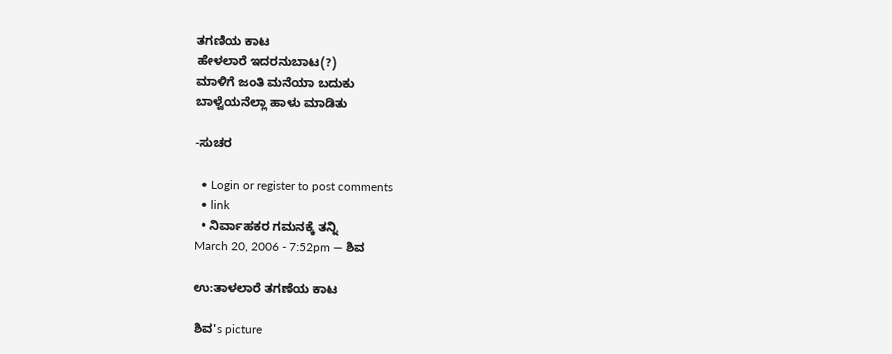ತಗಣಿಯ ಕಾಟ
ಹೇಳಲಾರೆ ಇದರನುಬಾಟ(?)
ಮಾಳಿಗೆ ಜಂತಿ ಮನೆಯಾ ಬದುಕು
ಬಾಳ್ವೆಯನೆಲ್ಲಾ ಹಾಳು ಮಾಡಿತು

-ಸುಚರ

  • Login or register to post comments
  • link
  • ನಿರ್ವಾಹಕರ ಗಮನಕ್ಕೆ ತನ್ನಿ
March 20, 2006 - 7:52pm — ಶಿವ

ಉ:ತಾಳಲಾರೆ ತಗಣೆಯ ಕಾಟ

ಶಿವ's picture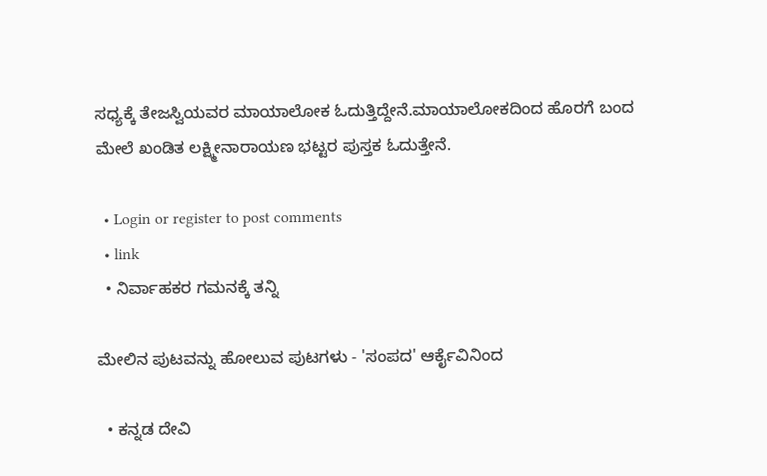ಸಧ್ಯಕ್ಕೆ ತೇಜಸ್ವಿಯವರ ಮಾಯಾಲೋಕ ಓದುತ್ತಿದ್ದೇನೆ.ಮಾಯಾಲೋಕದಿಂದ ಹೊರಗೆ ಬಂದ ಮೇಲೆ ಖಂಡಿತ ಲಕ್ಷ್ಮೀನಾರಾಯಣ ಭಟ್ಟರ ಪುಸ್ತಕ ಓದುತ್ತೇನೆ.

  • Login or register to post comments
  • link
  • ನಿರ್ವಾಹಕರ ಗಮನಕ್ಕೆ ತನ್ನಿ

ಮೇಲಿನ ಪುಟವನ್ನು ಹೋಲುವ ಪುಟಗಳು - 'ಸಂಪದ' ಆರ್ಕೈವಿನಿಂದ

  • ಕನ್ನಡ ದೇವಿ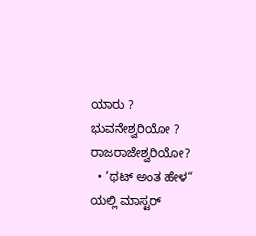ಯಾರು ? ಭುವನೇಶ್ವರಿಯೋ ? ರಾಜರಾಜೇಶ್ವರಿಯೋ?
  • ‘ಥಟ್ ಅಂತ ಹೇಳ“ ಯಲ್ಲಿ ಮಾಸ್ಟರ್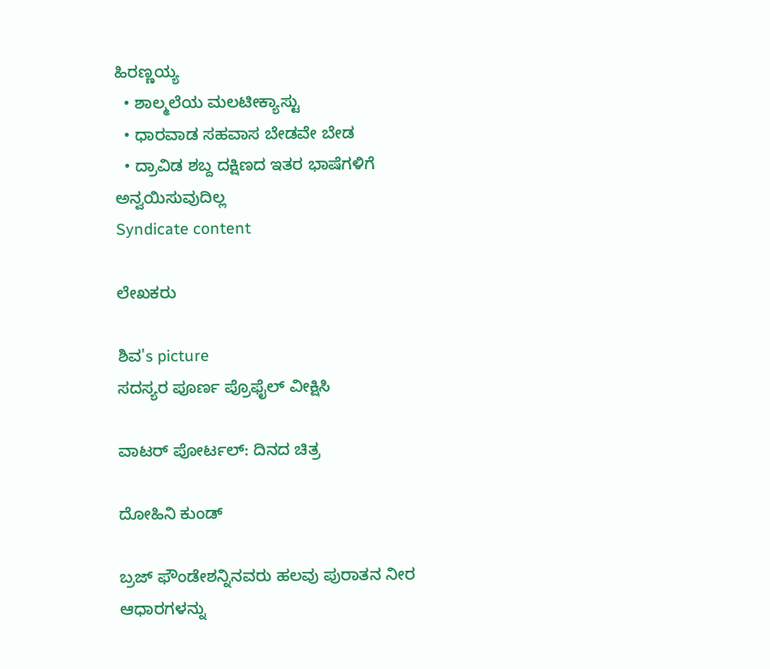ಹಿರಣ್ಣಯ್ಯ
  • ಶಾಲ್ಮಲೆಯ ಮಲಟೀಕ್ಯಾಸ್ಟು
  • ಧಾರವಾಡ ಸಹವಾಸ ಬೇಡವೇ ಬೇಡ
  • ದ್ರಾವಿಡ ಶಬ್ದ ದಕ್ಷಿಣದ ಇತರ ಭಾಷೆಗಳಿಗೆ ಅನ್ವಯಿಸುವುದಿಲ್ಲ
Syndicate content

ಲೇಖಕರು

ಶಿವ's picture
ಸದಸ್ಯರ ಪೂರ್ಣ ಪ್ರೊಫೈಲ್ ವೀಕ್ಷಿಸಿ

ವಾಟರ್ ಪೋರ್ಟಲ್: ದಿನದ ಚಿತ್ರ

ದೋಹಿನಿ ಕುಂಡ್

ಬ್ರಜ್ ಫೌಂಡೇಶನ್ನಿನವರು ಹಲವು ಪುರಾತನ ನೀರ ಆಧಾರಗಳನ್ನು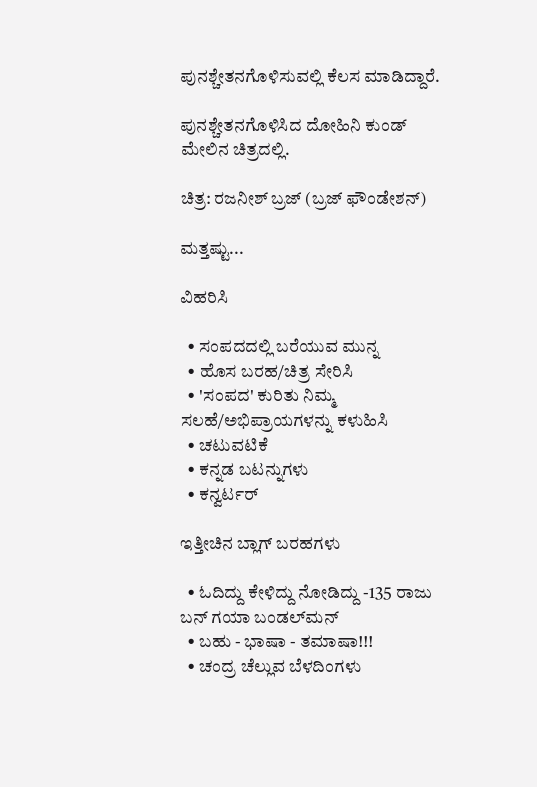ಪುನಶ್ಚೇತನಗೊಳಿಸುವಲ್ಲಿ ಕೆಲಸ ಮಾಡಿದ್ದಾರೆ.

ಪುನಶ್ಚೇತನಗೊಳಿಸಿದ ದೋಹಿನಿ ಕುಂಡ್ ಮೇಲಿನ ಚಿತ್ರದಲ್ಲಿ.

ಚಿತ್ರ: ರಜನೀಶ್ ಬ್ರಜ್ (ಬ್ರಜ್ ಫೌಂಡೇಶನ್)

ಮತ್ತಷ್ಟು...

ವಿಹರಿಸಿ

  • ಸಂಪದದಲ್ಲಿ ಬರೆಯುವ ಮುನ್ನ
  • ಹೊಸ ಬರಹ/ಚಿತ್ರ ಸೇರಿಸಿ
  • 'ಸಂಪದ' ಕುರಿತು ನಿಮ್ಮ ಸಲಹೆ/ಅಭಿಪ್ರಾಯಗಳನ್ನು ಕಳುಹಿಸಿ
  • ಚಟುವಟಿಕೆ
  • ಕನ್ನಡ ಬಟನ್ನುಗಳು
  • ಕನ್ವರ್ಟರ್

ಇತ್ತೀಚಿನ ಬ್ಲಾಗ್ ಬರಹಗಳು

  • ಓದಿದ್ದು ಕೇಳಿದ್ದು ನೋಡಿದ್ದು -135 ರಾಜು ಬನ್ ಗಯಾ ಬಂಡಲ್‌ಮನ್
  • ಬಹು - ಭಾಷಾ - ತಮಾಷಾ!!!
  • ಚಂದ್ರ ಚೆಲ್ಲುವ ಬೆಳದಿಂಗಳು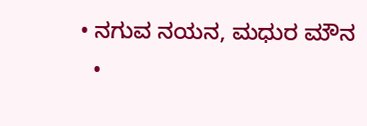• ನಗುವ ನಯನ, ಮಧುರ ಮೌನ
  •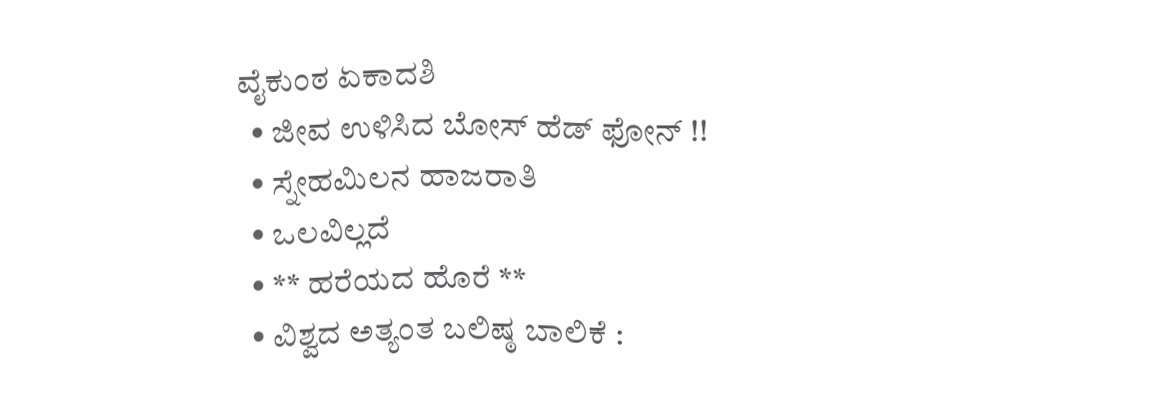ವೈಕುಂಠ ಏಕಾದಶಿ
  • ಜೀವ ಉಳಿಸಿದ ಬೋಸ್ ಹೆಡ್ ಫೋನ್ !!
  • ಸ್ನೇಹಮಿಲನ ಹಾಜರಾತಿ
  • ಒಲವಿಲ್ಲದೆ
  • ** ಹರೆಯದ ಹೊರೆ **
  • ವಿಶ್ವದ ಅತ್ಯಂತ ಬಲಿಷ್ಠ ಬಾಲಿಕೆ :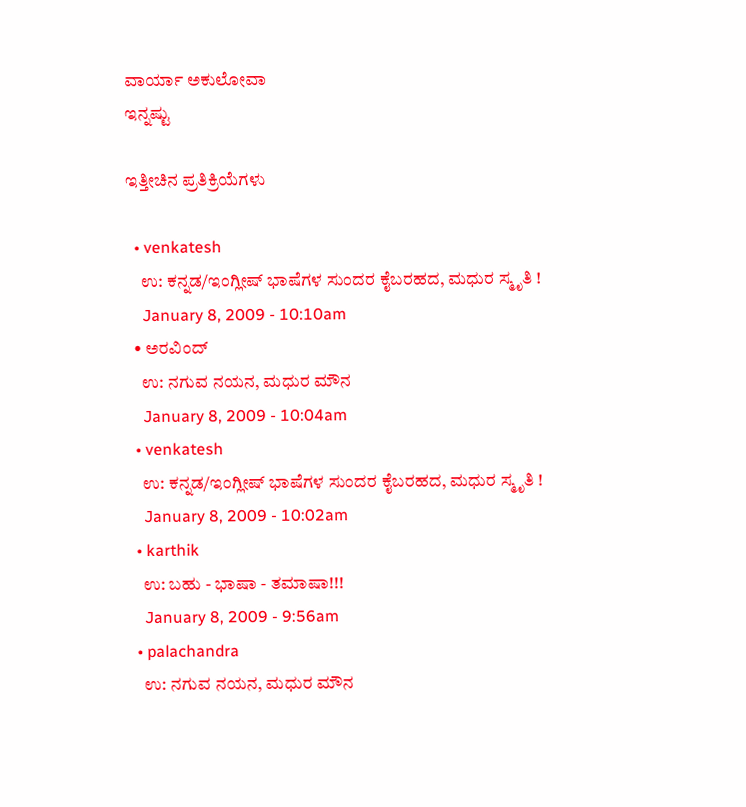ವಾರ್ಯಾ ಅಕುಲೋವಾ
ಇನ್ನಷ್ಟು

ಇತ್ತೀಚಿನ ಪ್ರತಿಕ್ರಿಯೆಗಳು

  • venkatesh
    ಉ: ಕನ್ನಡ/ಇಂಗ್ಲೀಷ್ ಭಾಷೆಗಳ ಸುಂದರ ಕೈಬರಹದ, ಮಧುರ ಸ್ಮೃತಿ !
    January 8, 2009 - 10:10am
  • ಅರವಿಂದ್
    ಉ: ನಗುವ ನಯನ, ಮಧುರ ಮೌನ
    January 8, 2009 - 10:04am
  • venkatesh
    ಉ: ಕನ್ನಡ/ಇಂಗ್ಲೀಷ್ ಭಾಷೆಗಳ ಸುಂದರ ಕೈಬರಹದ, ಮಧುರ ಸ್ಮೃತಿ !
    January 8, 2009 - 10:02am
  • karthik
    ಉ: ಬಹು - ಭಾಷಾ - ತಮಾಷಾ!!!
    January 8, 2009 - 9:56am
  • palachandra
    ಉ: ನಗುವ ನಯನ, ಮಧುರ ಮೌನ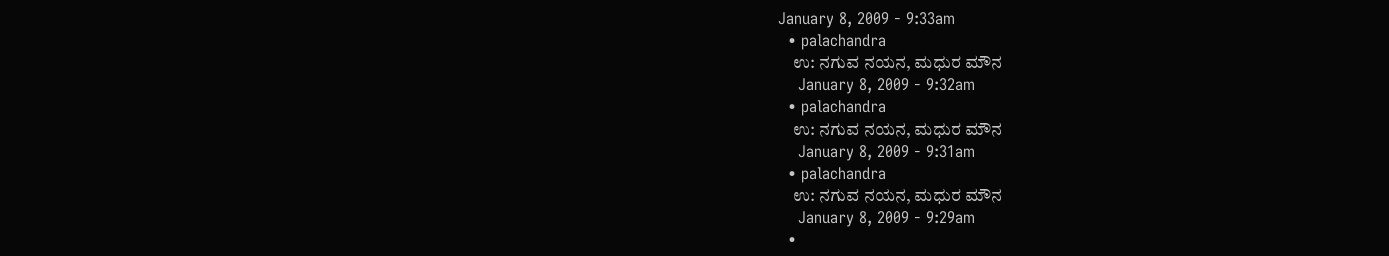January 8, 2009 - 9:33am
  • palachandra
    ಉ: ನಗುವ ನಯನ, ಮಧುರ ಮೌನ
    January 8, 2009 - 9:32am
  • palachandra
    ಉ: ನಗುವ ನಯನ, ಮಧುರ ಮೌನ
    January 8, 2009 - 9:31am
  • palachandra
    ಉ: ನಗುವ ನಯನ, ಮಧುರ ಮೌನ
    January 8, 2009 - 9:29am
  •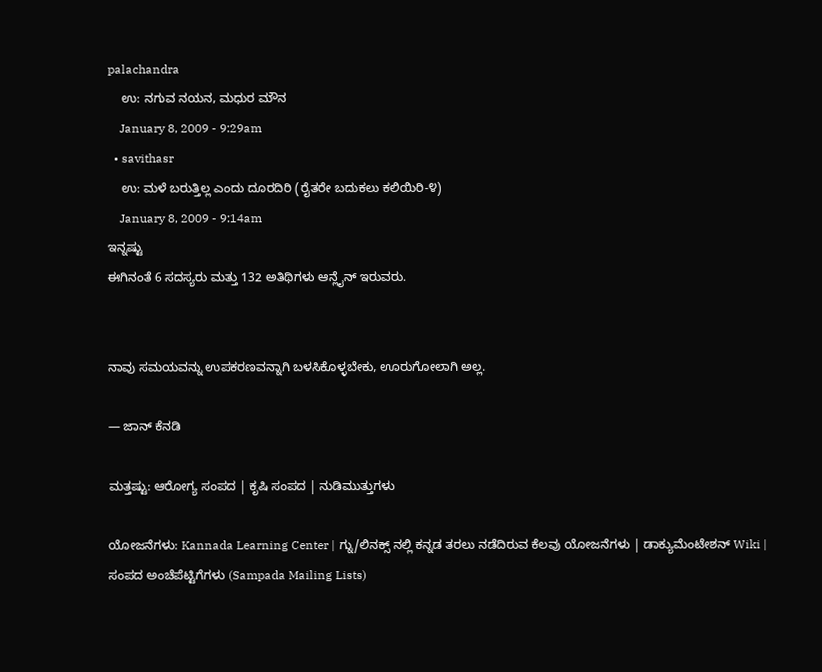palachandra
    ಉ: ನಗುವ ನಯನ, ಮಧುರ ಮೌನ
    January 8, 2009 - 9:29am
  • savithasr
    ಉ: ಮಳೆ ಬರುತ್ತಿಲ್ಲ ಎಂದು ದೂರದಿರಿ (ರೈತರೇ ಬದುಕಲು ಕಲಿಯಿರಿ-೪)
    January 8, 2009 - 9:14am
ಇನ್ನಷ್ಟು
ಈಗಿನಂತೆ 6 ಸದಸ್ಯರು ಮತ್ತು 132 ಅತಿಥಿಗಳು ಆನ್ಲೈನ್ ಇರುವರು.


ನಾವು ಸಮಯವನ್ನು ಉಪಕರಣವನ್ನಾಗಿ ಬಳಸಿಕೊಳ್ಳಬೇಕು, ಊರುಗೋಲಾಗಿ ಅಲ್ಲ.

— ಜಾನ್ ಕೆನಡಿ

ಮತ್ತಷ್ಟು: ಆರೋಗ್ಯ ಸಂಪದ | ಕೃಷಿ ಸಂಪದ | ನುಡಿಮುತ್ತುಗಳು

ಯೋಜನೆಗಳು: Kannada Learning Center | ಗ್ನು/ಲಿನಕ್ಸ್ ನಲ್ಲಿ ಕನ್ನಡ ತರಲು ನಡೆದಿರುವ ಕೆಲವು ಯೋಜನೆಗಳು | ಡಾಕ್ಯುಮೆಂಟೇಶನ್ Wiki | ಸಂಪದ ಅಂಚೆಪೆಟ್ಟಿಗೆಗಳು (Sampada Mailing Lists)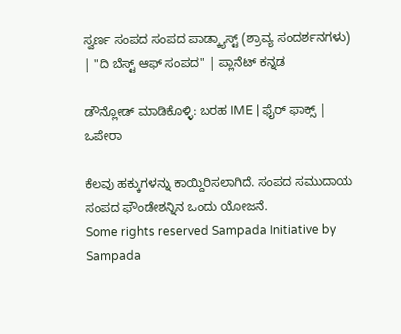ಸ್ವರ್ಣ ಸಂಪದ ಸಂಪದ ಪಾಡ್ಕ್ಯಾಸ್ಟ್ (ಶ್ರಾವ್ಯ ಸಂದರ್ಶನಗಳು) | "ದಿ ಬೆಸ್ಟ್ ಆಫ್ ಸಂಪದ" | ಪ್ಲಾನೆಟ್ ಕನ್ನಡ

ಡೌನ್ಲೋಡ್ ಮಾಡಿಕೊಳ್ಳಿ: ಬರಹ IME | ಫೈರ್ ಫಾಕ್ಸ್ | ಒಪೇರಾ

ಕೆಲವು ಹಕ್ಕುಗಳನ್ನು ಕಾಯ್ದಿರಿಸಲಾಗಿದೆ. ಸಂಪದ ಸಮುದಾಯ ಸಂಪದ ಫೌಂಡೇಶನ್ನಿನ ಒಂದು ಯೋಜನೆ.
Some rights reserved Sampada Initiative by Sampada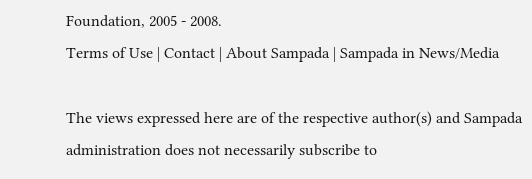Foundation, 2005 - 2008.
Terms of Use | Contact | About Sampada | Sampada in News/Media

The views expressed here are of the respective author(s) and Sampada administration does not necessarily subscribe to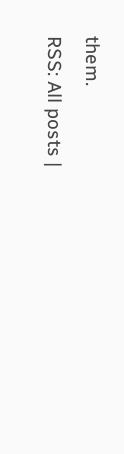them.
RSS: All posts |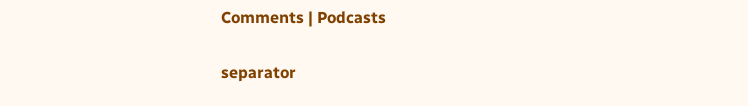Comments | Podcasts

separator